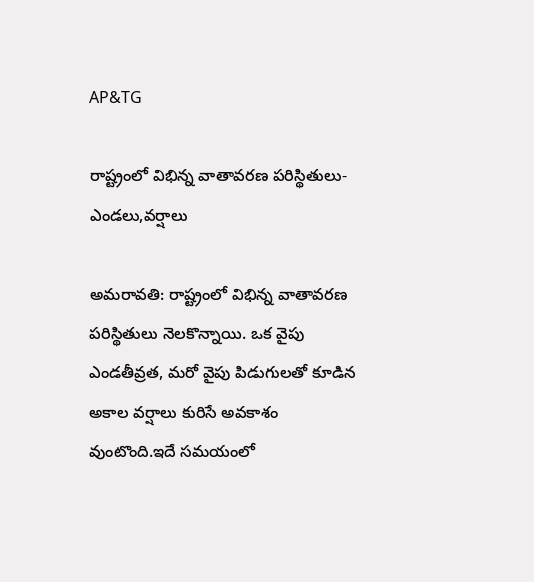AP&TG

రాష్ట్రంలో విభిన్న వాతావరణ పరిస్థితులు-ఎండలు,వర్షాలు

అమరావతి: రాష్ట్రంలో విభిన్న వాతావరణ పరిస్థితులు నెలకొన్నాయి. ఒక వైపు ఎండతీవ్రత, మరో వైపు పిడుగులతో కూడిన అకాల వర్షాలు కురిసే అవకాశం వుంటొంది.ఇదే సమయంలో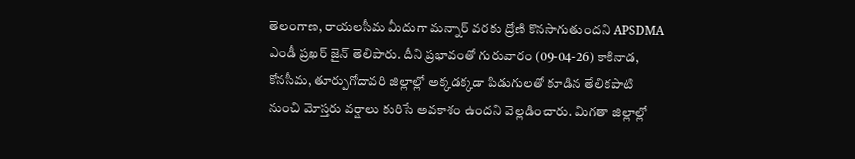తెలంగాణ, రాయలసీమ మీదుగా మన్నార్ వరకు ద్రోణి కొనసాగుతుందని APSDMA ఎండీ ప్రఖర్ జైన్ తెలిపారు. దీని ప్రభావంతో గురువారం (09-04-26) కాకినాడ, కోనసీమ, తూర్పుగోదావరి జిల్లాల్లో అక్కడక్కడా పిడుగులతో కూడిన తేలికపాటి నుంచి మోస్తరు వర్షాలు కురిసే అవకాశం ఉందని వెల్లడించారు. మిగతా జిల్లాల్లో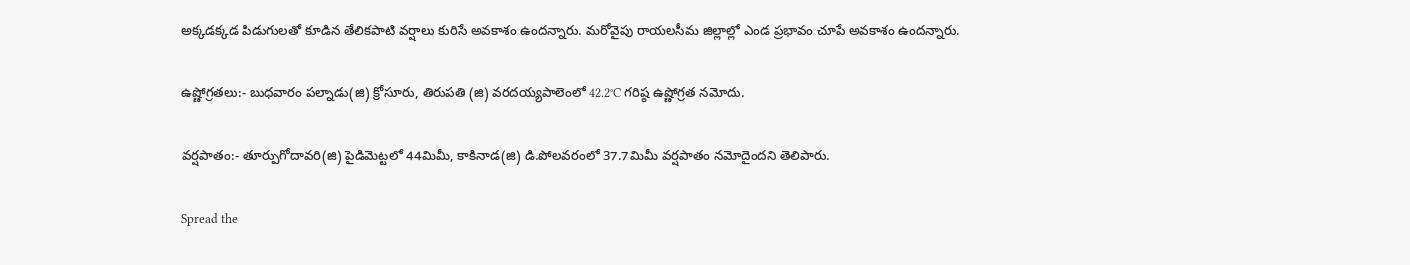అక్కడక్కడ పిడుగులతో కూడిన తేలికపాటి వర్షాలు కురిసే అవకాశం ఉందన్నారు. మరోవైపు రాయలసీమ జిల్లాల్లో ఎండ ప్రభావం చూపే అవకాశం ఉందన్నారు.

ఉష్ణోగ్రతలు:- బుధవారం పల్నాడు(జి) క్రోసూరు, తిరుపతి (జి) వరదయ్యపాలెంలో 42.2°C గరిష్ఠ ఉష్ణోగ్రత నమోదు.

వర్షపాతం:- తూర్పుగోదావరి(జి) పైడిమెట్టలో 44మిమీ, కాకినాడ(జి) డి.పోలవరంలో 37.7మిమీ వర్షపాతం నమోదైందని తెలిపారు.

Spread the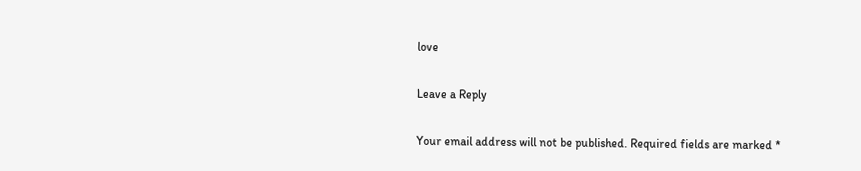love

Leave a Reply

Your email address will not be published. Required fields are marked *